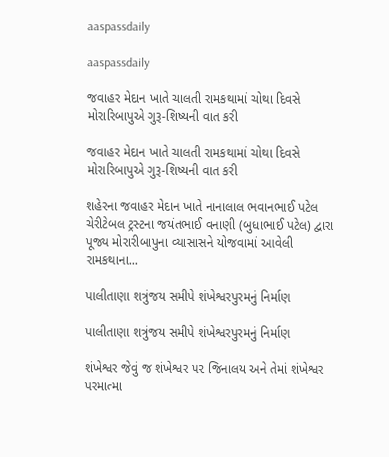aaspassdaily

aaspassdaily

જવાહર મેદાન ખાતે ચાલતી રામકથામાં ચોથા દિવસે મોરારિબાપુએ ગુરૂ-શિષ્યની વાત કરી

જવાહર મેદાન ખાતે ચાલતી રામકથામાં ચોથા દિવસે મોરારિબાપુએ ગુરૂ-શિષ્યની વાત કરી

શહેરના જવાહર મેદાન ખાતે નાનાલાલ ભવાનભાઈ પટેલ ચેરીટેબલ ટ્રસ્ટના જયંતભાઈ વનાણી (બુધાભાઈ પટેલ) દ્વારા પૂજ્ય મોરારીબાપુના વ્યાસાસને યોજવામાં આવેલી રામકથાના...

પાલીતાણા શત્રુંજય સમીપે શંખેશ્વરપુરમનું નિર્માણ

પાલીતાણા શત્રુંજય સમીપે શંખેશ્વરપુરમનું નિર્માણ

શંખેશ્વર જેવું જ શંખેશ્વર ૫૨ જિનાલય અને તેમાં શંખેશ્વર પરમાત્મા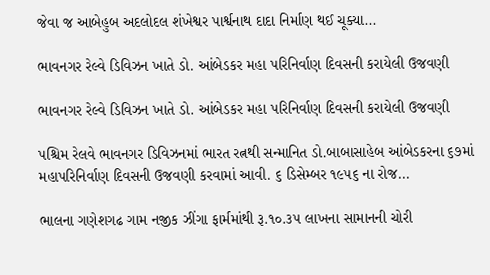જેવા જ આબેહુબ અદલોદલ શંખેશ્વર પાર્શ્વનાથ દાદા નિર્માણ થઈ ચૂક્યા...

ભાવનગર રેલ્વે ડિવિઝન ખાતે ડો. આંબેડકર મહા પરિનિર્વાણ દિવસની કરાયેલી ઉજવણી

ભાવનગર રેલ્વે ડિવિઝન ખાતે ડો. આંબેડકર મહા પરિનિર્વાણ દિવસની કરાયેલી ઉજવણી

પશ્ચિમ રેલવે ભાવનગર ડિવિઝનમાં ભારત રત્નથી સન્માનિત ડો.બાબાસાહેબ આંબેડકરના ૬૭માં મહાપરિનિર્વાણ દિવસની ઉજવણી કરવામાં આવી. ૬ ડિસેમ્બર ૧૯૫૬ ના રોજ...

ભાલના ગણેશગઢ ગામ નજીક ઝીંગા ફાર્મમાંથી રૂ.૧૦.૩૫ લાખના સામાનની ચોરી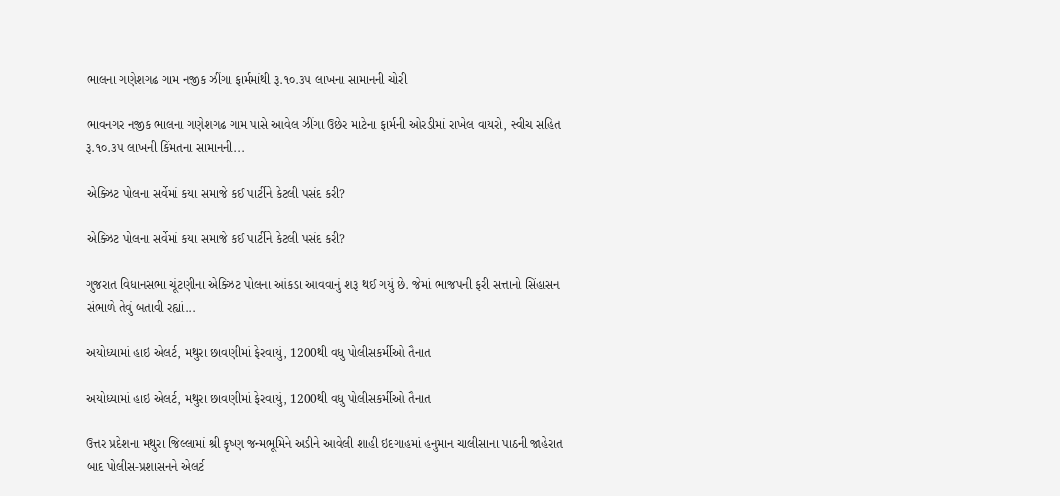ભાલના ગણેશગઢ ગામ નજીક ઝીંગા ફાર્મમાંથી રૂ.૧૦.૩૫ લાખના સામાનની ચોરી

ભાવનગર નજીક ભાલના ગણેશગઢ ગામ પાસે આવેલ ઝીંગા ઉછેર માટેના ફાર્મની ઓરડીમાં રાખેલ વાયરો, સ્વીચ સહિત રૂ.૧૦.૩૫ લાખની કિંમતના સામાનની...

એક્ઝિટ પોલના સર્વેમાં કયા સમાજે કઈ પાર્ટીને કેટલી પસંદ કરી?

એક્ઝિટ પોલના સર્વેમાં કયા સમાજે કઈ પાર્ટીને કેટલી પસંદ કરી?

ગુજરાત વિધાનસભા ચૂંટણીના એક્ઝિટ પોલના આંકડા આવવાનું શરૂ થઈ ગયું છે. જેમાં ભાજપની ફરી સત્તાનો સિંહાસન સંભાળે તેવું બતાવી રહ્યાં...

અયોધ્યામાં હાઇ એલર્ટ, મથુરા છાવણીમાં ફેરવાયું, 1200થી વધુ પોલીસકર્મીઓ તૈનાત

અયોધ્યામાં હાઇ એલર્ટ, મથુરા છાવણીમાં ફેરવાયું, 1200થી વધુ પોલીસકર્મીઓ તૈનાત

ઉત્તર પ્રદેશના મથુરા જિલ્લામાં શ્રી કૃષ્ણ જન્મભૂમિને અડીને આવેલી શાહી ઇદગાહમાં હનુમાન ચાલીસાના પાઠની જાહેરાત બાદ પોલીસ-પ્રશાસનને એલર્ટ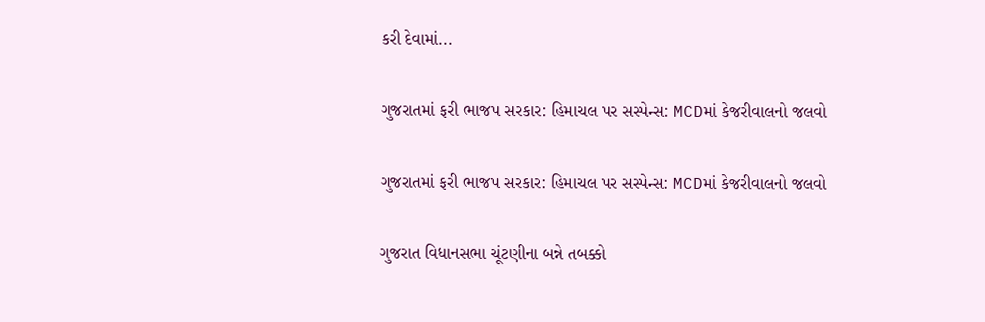કરી દેવામાં...

ગુજરાતમાં ફરી ભાજપ સરકાર: હિમાચલ પર સસ્પેન્સ: MCDમાં કેજરીવાલનો જલવો

ગુજરાતમાં ફરી ભાજપ સરકાર: હિમાચલ પર સસ્પેન્સ: MCDમાં કેજરીવાલનો જલવો

ગુજરાત વિધાનસભા ચૂંટણીના બન્ને તબક્કો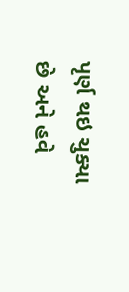પૃર્ણ થઇ ચુક્યા છે અને હવે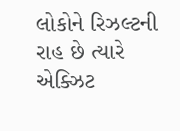લોકોને રિઝલ્ટની રાહ છે ત્યારે એક્ઝિટ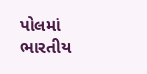પોલમાં ભારતીય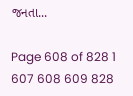જનતા...

Page 608 of 828 1 607 608 609 828